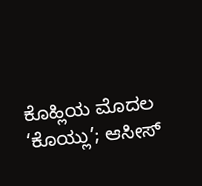ಕೊಹ್ಲಿಯ ಮೊದಲ ‘ಕೊಯ್ಲು’; ಆಸೀಸ್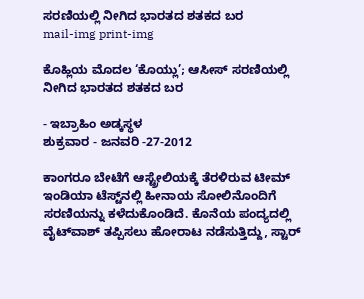ಸರಣಿಯಲ್ಲಿ ನೀಗಿದ ಭಾರತದ ಶತಕದ ಬರ
mail-img print-img

ಕೊಹ್ಲಿಯ ಮೊದಲ ‘ಕೊಯ್ಲು’; ಆಸೀಸ್ ಸರಣಿಯಲ್ಲಿ ನೀಗಿದ ಭಾರತದ ಶತಕದ ಬರ

- ಇಬ್ರಾಹಿಂ ಅಡ್ಕಸ್ಥಳ
ಶುಕ್ರವಾರ - ಜನವರಿ -27-2012

ಕಾಂಗರೂ ಬೇಟೆಗೆ ಆಸ್ಟ್ರೇಲಿಯಕ್ಕೆ ತೆರಳಿರುವ ಟೀಮ್ ಇಂಡಿಯಾ ಟೆಸ್ಟ್‌ನಲ್ಲಿ ಹೀನಾಯ ಸೋಲಿನೊಂದಿಗೆ ಸರಣಿಯನ್ನು ಕಳೆದುಕೊಂಡಿದೆ. ಕೊನೆಯ ಪಂದ್ಯದಲ್ಲಿ ವೈಟ್‌ವಾಶ್ ತಪ್ಪಿಸಲು ಹೋರಾಟ ನಡೆಸುತ್ತಿದ್ದು, ಸ್ಟಾರ್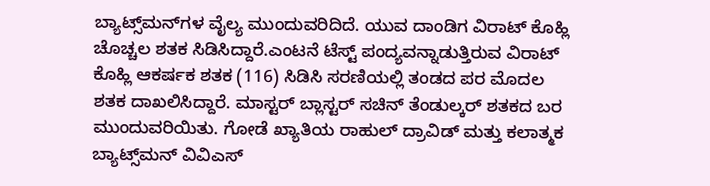ಬ್ಯಾಟ್ಸ್‌ಮನ್‌ಗಳ ವೈಲ್ಯ ಮುಂದುವರಿದಿದೆ. ಯುವ ದಾಂಡಿಗ ವಿರಾಟ್ ಕೊಹ್ಲಿ ಚೊಚ್ಚಲ ಶತಕ ಸಿಡಿಸಿದ್ದಾರೆ.ಎಂಟನೆ ಟೆಸ್ಟ್ ಪಂದ್ಯವನ್ನಾಡುತ್ತಿರುವ ವಿರಾಟ್ ಕೊಹ್ಲಿ ಆಕರ್ಷಕ ಶತಕ (116) ಸಿಡಿಸಿ ಸರಣಿಯಲ್ಲಿ ತಂಡದ ಪರ ಮೊದಲ ಶತಕ ದಾಖಲಿಸಿದ್ದಾರೆ. ಮಾಸ್ಟರ್ ಬ್ಲಾಸ್ಟರ್ ಸಚಿನ್ ತೆಂಡುಲ್ಕರ್ ಶತಕದ ಬರ ಮುಂದುವರಿಯಿತು. ಗೋಡೆ ಖ್ಯಾತಿಯ ರಾಹುಲ್ ದ್ರಾವಿಡ್ ಮತ್ತು ಕಲಾತ್ಮಕ ಬ್ಯಾಟ್ಸ್‌ಮನ್ ವಿವಿಎಸ್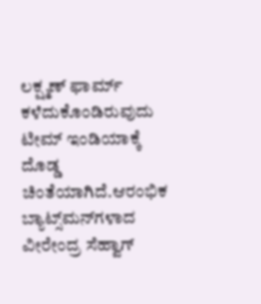ಲಕ್ಷ್ಮಣ್ ಫಾರ್ಮ್ ಕಳೆದುಕೊಂಡಿರುವುದು ಟೀಮ್ ಇಂಡಿಯಾಕ್ಕೆ ದೊಡ್ಡ ಚಿಂತೆಯಾಗಿದೆ.ಆರಂಭಿಕ ಬ್ಯಾಟ್ಸ್‌ಮನ್‌ಗಳಾದ ವೀರೇಂದ್ರ ಸೆಹ್ವಾಗ್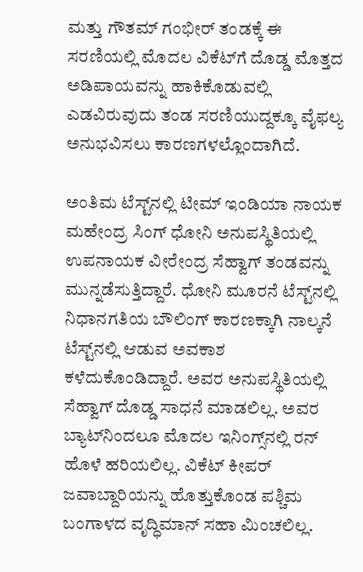ಮತ್ತು ಗೌತಮ್ ಗಂಭೀರ್ ತಂಡಕ್ಕೆ ಈ ಸರಣಿಯಲ್ಲಿ ಮೊದಲ ವಿಕೆಟ್‌ಗೆ ದೊಡ್ಡ ಮೊತ್ತದ ಅಡಿಪಾಯವನ್ನು ಹಾಕಿಕೊಡುವಲ್ಲಿ ಎಡವಿರುವುದು ತಂಡ ಸರಣಿಯುದ್ದಕ್ಕೂ ವೈಫಲ್ಯ ಅನುಭವಿಸಲು ಕಾರಣಗಳಲ್ಲೊಂದಾಗಿದೆ.

ಅಂತಿಮ ಟೆಸ್ಟ್‌ನಲ್ಲಿ ಟೀಮ್ ಇಂಡಿಯಾ ನಾಯಕ ಮಹೇಂದ್ರ ಸಿಂಗ್ ಧೋನಿ ಅನುಪಸ್ಥಿತಿಯಲ್ಲಿ ಉಪನಾಯಕ ವೀರೇಂದ್ರ ಸೆಹ್ವಾಗ್ ತಂಡವನ್ನು ಮುನ್ನಡೆಸುತ್ತಿದ್ದಾರೆ. ಧೋನಿ ಮೂರನೆ ಟೆಸ್ಟ್‌ನಲ್ಲಿ ನಿಧಾನಗತಿಯ ಬೌಲಿಂಗ್ ಕಾರಣಕ್ಕಾಗಿ ನಾಲ್ಕನೆ ಟೆಸ್ಟ್‌ನಲ್ಲಿ ಆಡುವ ಅವಕಾಶ ಕಳೆದುಕೊಂಡಿದ್ದಾರೆ. ಅವರ ಅನುಪಸ್ಥಿತಿಯಲ್ಲಿ ಸೆಹ್ವಾಗ್ ದೊಡ್ಡ ಸಾಧನೆ ಮಾಡಲಿಲ್ಲ. ಅವರ ಬ್ಯಾಟ್‌ನಿಂದಲೂ ಮೊದಲ ಇನಿಂಗ್ಸ್‌ನಲ್ಲಿ ರನ್ ಹೊಳೆ ಹರಿಯಲಿಲ್ಲ. ವಿಕೆಟ್ ಕೀಪರ್ ಜವಾಬ್ದಾರಿಯನ್ನು ಹೊತ್ತುಕೊಂಡ ಪಶ್ಚಿಮ ಬಂಗಾಳದ ವೃದ್ಧಿಮಾನ್ ಸಹಾ ಮಿಂಚಲಿಲ್ಲ.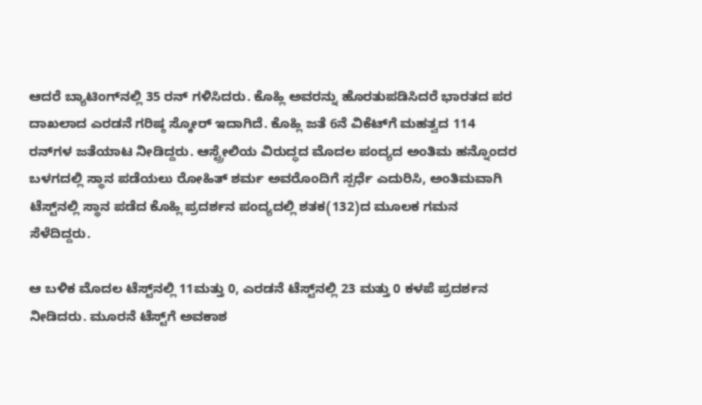ಆದರೆ ಬ್ಯಾಟಿಂಗ್‌ನಲ್ಲಿ 35 ರನ್ ಗಳಿಸಿದರು. ಕೊಹ್ಲಿ ಅವರನ್ನು ಹೊರತುಪಡಿಸಿದರೆ ಭಾರತದ ಪರ ದಾಖಲಾದ ಎರಡನೆ ಗರಿಷ್ಠ ಸ್ಕೋರ್ ಇದಾಗಿದೆ. ಕೊಹ್ಲಿ ಜತೆ 6ನೆ ವಿಕೆಟ್‌ಗೆ ಮಹತ್ವದ 114 ರನ್‌ಗಳ ಜತೆಯಾಟ ನೀಡಿದ್ದರು. ಆಸ್ಟ್ರೇಲಿಯ ವಿರುದ್ಧದ ಮೊದಲ ಪಂದ್ಯದ ಅಂತಿಮ ಹನ್ನೊಂದರ ಬಳಗದಲ್ಲಿ ಸ್ಥಾನ ಪಡೆಯಲು ರೋಹಿತ್ ಶರ್ಮ ಅವರೊಂದಿಗೆ ಸ್ಪರ್ಧೆ ಎದುರಿಸಿ, ಅಂತಿಮವಾಗಿ ಟೆಸ್ಟ್‌ನಲ್ಲಿ ಸ್ಥಾನ ಪಡೆದ ಕೊಹ್ಲಿ ಪ್ರದರ್ಶನ ಪಂದ್ಯದಲ್ಲಿ ಶತಕ(132)ದ ಮೂಲಕ ಗಮನ ಸೆಳೆದಿದ್ದರು.

ಆ ಬಳಿಕ ಮೊದಲ ಟೆಸ್ಟ್‌ನಲ್ಲಿ 11ಮತ್ತು 0, ಎರಡನೆ ಟೆಸ್ಟ್‌ನಲ್ಲಿ 23 ಮತ್ತು 0 ಕಳಪೆ ಪ್ರದರ್ಶನ ನೀಡಿದರು. ಮೂರನೆ ಟೆಸ್ಟ್‌ಗೆ ಅವಕಾಶ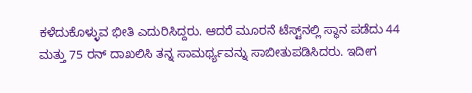ಕಳೆದುಕೊಳ್ಳುವ ಭೀತಿ ಎದುರಿಸಿದ್ದರು. ಆದರೆ ಮೂರನೆ ಟೆಸ್ಟ್‌ನಲ್ಲಿ ಸ್ಥಾನ ಪಡೆದು 44 ಮತ್ತು 75 ರನ್ ದಾಖಲಿಸಿ ತನ್ನ ಸಾಮರ್ಥ್ಯವನ್ನು ಸಾಬೀತುಪಡಿಸಿದರು. ಇದೀಗ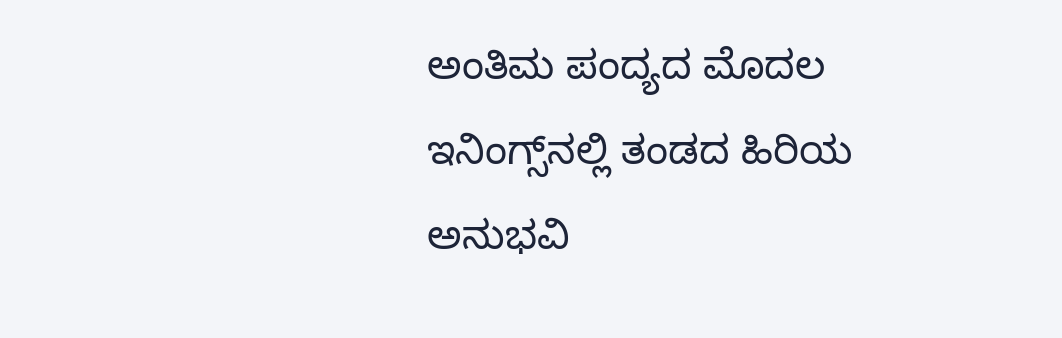ಅಂತಿಮ ಪಂದ್ಯದ ಮೊದಲ ಇನಿಂಗ್ಸ್‌ನಲ್ಲಿ ತಂಡದ ಹಿರಿಯ ಅನುಭವಿ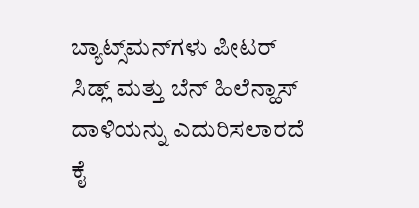ಬ್ಯಾಟ್ಸ್‌ಮನ್‌ಗಳು ಪೀಟರ್ ಸಿಡ್ಲ್ ಮತ್ತು ಬೆನ್ ಹಿಲೆನ್ಹಾಸ್ ದಾಳಿಯನ್ನು ಎದುರಿಸಲಾರದೆ ಕೈ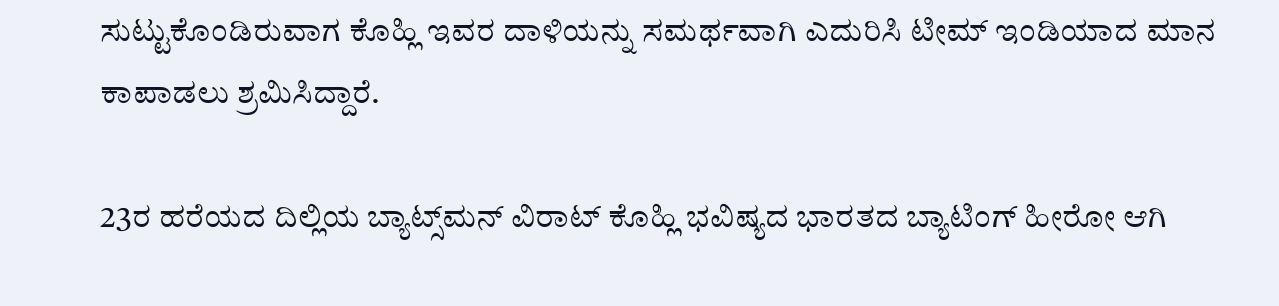ಸುಟ್ಟುಕೊಂಡಿರುವಾಗ ಕೊಹ್ಲಿ ಇವರ ದಾಳಿಯನ್ನು ಸಮರ್ಥವಾಗಿ ಎದುರಿಸಿ ಟೀಮ್ ಇಂಡಿಯಾದ ಮಾನ ಕಾಪಾಡಲು ಶ್ರಮಿಸಿದ್ದಾರೆ.

23ರ ಹರೆಯದ ದಿಲ್ಲಿಯ ಬ್ಯಾಟ್ಸ್‌ಮನ್ ವಿರಾಟ್ ಕೊಹ್ಲಿ ಭವಿಷ್ಯದ ಭಾರತದ ಬ್ಯಾಟಿಂಗ್ ಹೀರೋ ಆಗಿ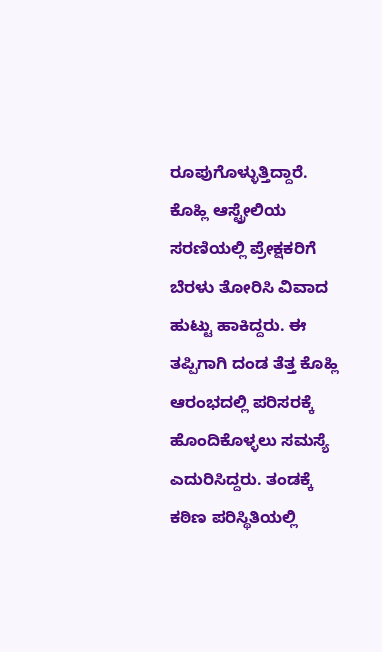ರೂಪುಗೊಳ್ಳುತ್ತಿದ್ದಾರೆ. ಕೊಹ್ಲಿ ಆಸ್ಟ್ರೇಲಿಯ ಸರಣಿಯಲ್ಲಿ ಪ್ರೇಕ್ಷಕರಿಗೆ ಬೆರಳು ತೋರಿಸಿ ವಿವಾದ ಹುಟ್ಟು ಹಾಕಿದ್ದರು. ಈ ತಪ್ಪಿಗಾಗಿ ದಂಡ ತೆತ್ತ ಕೊಹ್ಲಿ ಆರಂಭದಲ್ಲಿ ಪರಿಸರಕ್ಕೆ ಹೊಂದಿಕೊಳ್ಳಲು ಸಮಸ್ಯೆ ಎದುರಿಸಿದ್ದರು. ತಂಡಕ್ಕೆ ಕಠಿಣ ಪರಿಸ್ಥಿತಿಯಲ್ಲಿ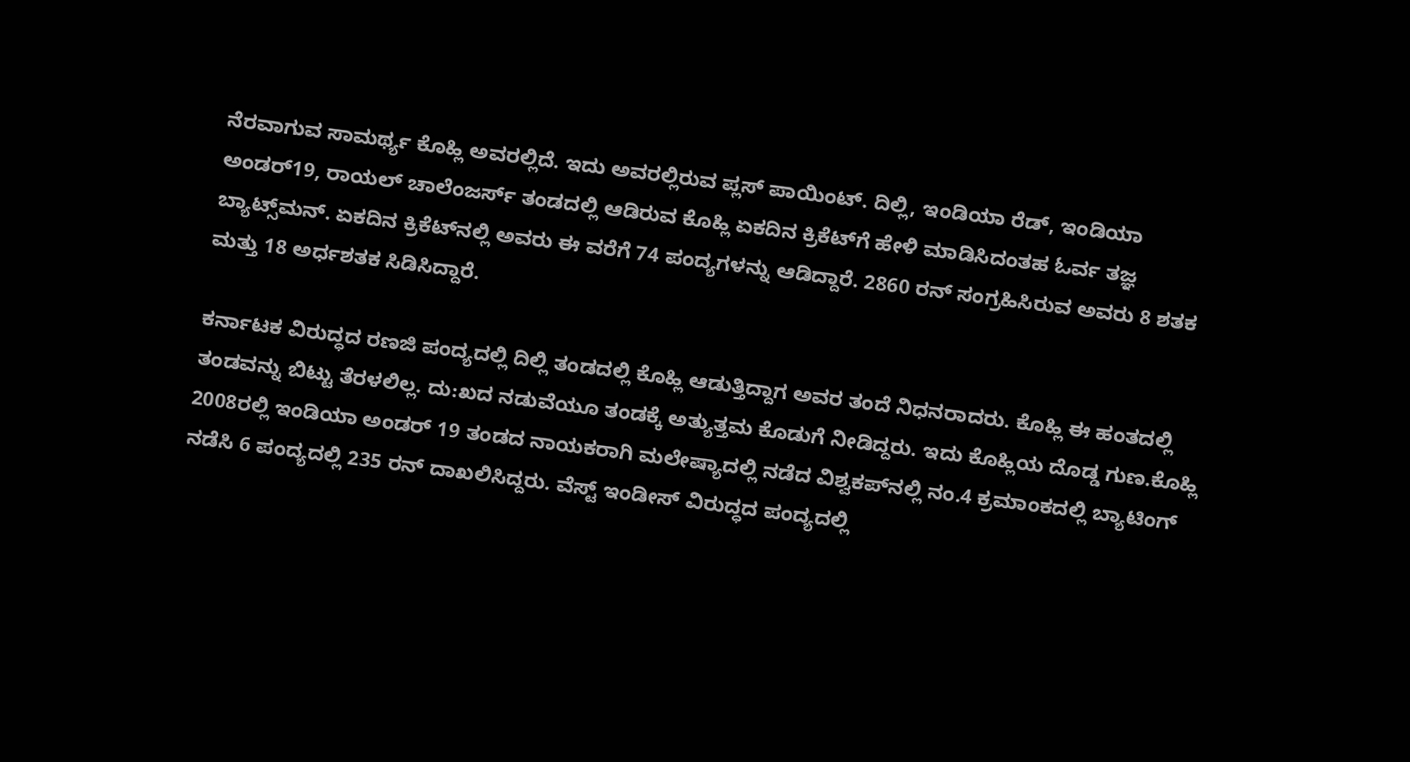ನೆರವಾಗುವ ಸಾಮರ್ಥ್ಯ ಕೊಹ್ಲಿ ಅವರಲ್ಲಿದೆ. ಇದು ಅವರಲ್ಲಿರುವ ಪ್ಲಸ್ ಪಾಯಿಂಟ್. ದಿಲ್ಲಿ, ಇಂಡಿಯಾ ರೆಡ್, ಇಂಡಿಯಾ ಅಂಡರ್19, ರಾಯಲ್ ಚಾಲೆಂಜರ್ಸ್‌ ತಂಡದಲ್ಲಿ ಆಡಿರುವ ಕೊಹ್ಲಿ ಏಕದಿನ ಕ್ರಿಕೆಟ್‌ಗೆ ಹೇಳಿ ಮಾಡಿಸಿದಂತಹ ಓರ್ವ ತಜ್ಞ ಬ್ಯಾಟ್ಸ್‌ಮನ್. ಏಕದಿನ ಕ್ರಿಕೆಟ್‌ನಲ್ಲಿ ಅವರು ಈ ವರೆಗೆ 74 ಪಂದ್ಯಗಳನ್ನು ಆಡಿದ್ದಾರೆ. 2860 ರನ್ ಸಂಗ್ರಹಿಸಿರುವ ಅವರು 8 ಶತಕ ಮತ್ತು 18 ಅರ್ಧಶತಕ ಸಿಡಿಸಿದ್ದಾರೆ.

ಕರ್ನಾಟಕ ವಿರುದ್ಧದ ರಣಜಿ ಪಂದ್ಯದಲ್ಲಿ ದಿಲ್ಲಿ ತಂಡದಲ್ಲಿ ಕೊಹ್ಲಿ ಆಡುತ್ತಿದ್ದಾಗ ಅವರ ತಂದೆ ನಿಧನರಾದರು. ಕೊಹ್ಲಿ ಈ ಹಂತದಲ್ಲಿ ತಂಡವನ್ನು ಬಿಟ್ಟು ತೆರಳಲಿಲ್ಲ. ದು:ಖದ ನಡುವೆಯೂ ತಂಡಕ್ಕೆ ಅತ್ಯುತ್ತಮ ಕೊಡುಗೆ ನೀಡಿದ್ದರು. ಇದು ಕೊಹ್ಲಿಯ ದೊಡ್ಡ ಗುಣ.ಕೊಹ್ಲಿ 2008ರಲ್ಲಿ ಇಂಡಿಯಾ ಅಂಡರ್ 19 ತಂಡದ ನಾಯಕರಾಗಿ ಮಲೇಷ್ಯಾದಲ್ಲಿ ನಡೆದ ವಿಶ್ವಕಪ್‌ನಲ್ಲಿ ನಂ.4 ಕ್ರಮಾಂಕದಲ್ಲಿ ಬ್ಯಾಟಿಂಗ್ ನಡೆಸಿ 6 ಪಂದ್ಯದಲ್ಲಿ 235 ರನ್ ದಾಖಲಿಸಿದ್ದರು. ವೆಸ್ಟ್ ಇಂಡೀಸ್ ವಿರುದ್ಧದ ಪಂದ್ಯದಲ್ಲಿ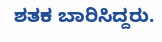ಶತಕ ಬಾರಿಸಿದ್ದರು.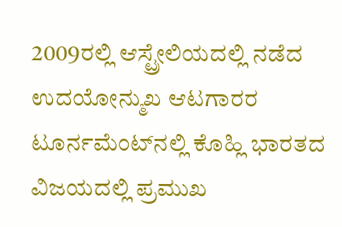2009ರಲ್ಲಿ ಆಸ್ಟ್ರೇಲಿಯದಲ್ಲಿ ನಡೆದ ಉದಯೋನ್ಮುಖ ಆಟಗಾರರ ಟೂರ್ನಮೆಂಟ್‌ನಲ್ಲಿ ಕೊಹ್ಲಿ ಭಾರತದ ವಿಜಯದಲ್ಲಿ ಪ್ರಮುಖ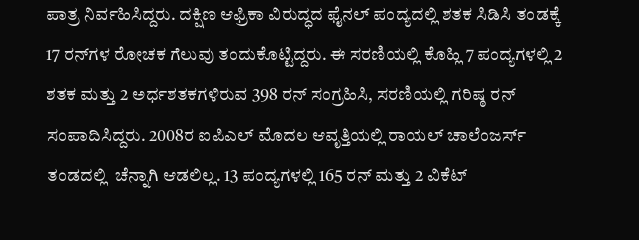ಪಾತ್ರ ನಿರ್ವಹಿಸಿದ್ದರು. ದಕ್ಷಿಣ ಆಫ್ರಿಕಾ ವಿರುದ್ಧದ ಫೈನಲ್ ಪಂದ್ಯದಲ್ಲಿ ಶತಕ ಸಿಡಿಸಿ ತಂಡಕ್ಕೆ 17 ರನ್‌ಗಳ ರೋಚಕ ಗೆಲುವು ತಂದುಕೊಟ್ಟಿದ್ದರು. ಈ ಸರಣಿಯಲ್ಲಿ ಕೊಹ್ಲಿ 7 ಪಂದ್ಯಗಳಲ್ಲಿ 2 ಶತಕ ಮತ್ತು 2 ಅರ್ಧಶತಕಗಳಿರುವ 398 ರನ್ ಸಂಗ್ರಹಿಸಿ, ಸರಣಿಯಲ್ಲಿ ಗರಿಷ್ಠ ರನ್ ಸಂಪಾದಿಸಿದ್ದರು. 2008ರ ಐಪಿಎಲ್ ಮೊದಲ ಆವೃತ್ತಿಯಲ್ಲಿ ರಾಯಲ್ ಚಾಲೆಂಜರ್ಸ್‌ ತಂಡದಲ್ಲಿ  ಚೆನ್ನಾಗಿ ಆಡಲಿಲ್ಲ. 13 ಪಂದ್ಯಗಳಲ್ಲಿ 165 ರನ್ ಮತ್ತು 2 ವಿಕೆಟ್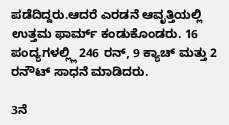ಪಡೆದಿದ್ದರು.ಆದರೆ ಎರಡನೆ ಆವೃತ್ತಿಯಲ್ಲಿ ಉತ್ತಮ ಫಾರ್ಮ್ ಕಂಡುಕೊಂಡರು. 16 ಪಂದ್ಯಗಳಲ್ಲ್ಲಿ 246 ರನ್, 9 ಕ್ಯಾಚ್ ಮತ್ತು 2 ರನೌಟ್ ಸಾಧನೆ ಮಾಡಿದರು.

3ನೆ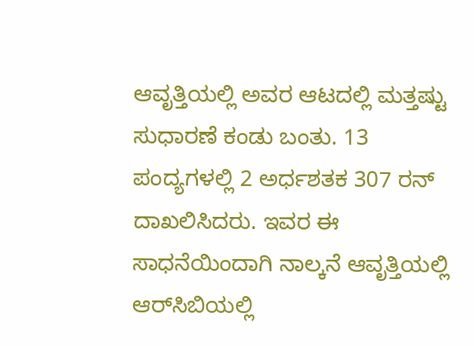ಆವೃತ್ತಿಯಲ್ಲಿ ಅವರ ಆಟದಲ್ಲಿ ಮತ್ತಷ್ಟು ಸುಧಾರಣೆ ಕಂಡು ಬಂತು. 13 ಪಂದ್ಯಗಳಲ್ಲಿ 2 ಅರ್ಧಶತಕ 307 ರನ್ ದಾಖಲಿಸಿದರು. ಇವರ ಈ ಸಾಧನೆಯಿಂದಾಗಿ ನಾಲ್ಕನೆ ಆವೃತ್ತಿಯಲ್ಲಿ ಆರ್‌ಸಿಬಿಯಲ್ಲಿ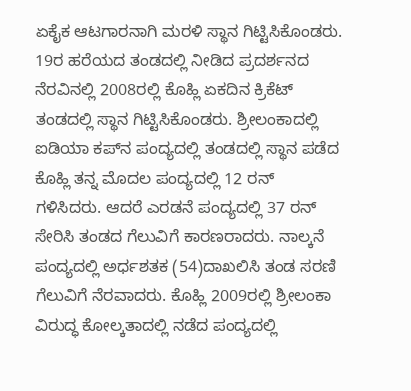ಏಕೈಕ ಆಟಗಾರನಾಗಿ ಮರಳಿ ಸ್ಥಾನ ಗಿಟ್ಟಿಸಿಕೊಂಡರು. 19ರ ಹರೆಯದ ತಂಡದಲ್ಲಿ ನೀಡಿದ ಪ್ರದರ್ಶನದ ನೆರವಿನಲ್ಲಿ 2008ರಲ್ಲಿ ಕೊಹ್ಲಿ ಏಕದಿನ ಕ್ರಿಕೆಟ್ ತಂಡದಲ್ಲಿ ಸ್ಥಾನ ಗಿಟ್ಟಿಸಿಕೊಂಡರು. ಶ್ರೀಲಂಕಾದಲ್ಲಿ ಐಡಿಯಾ ಕಪ್‌ನ ಪಂದ್ಯದಲ್ಲಿ ತಂಡದಲ್ಲಿ ಸ್ಥಾನ ಪಡೆದ ಕೊಹ್ಲಿ ತನ್ನ ಮೊದಲ ಪಂದ್ಯದಲ್ಲಿ 12 ರನ್ ಗಳಿಸಿದರು. ಆದರೆ ಎರಡನೆ ಪಂದ್ಯದಲ್ಲಿ 37 ರನ್ ಸೇರಿಸಿ ತಂಡದ ಗೆಲುವಿಗೆ ಕಾರಣರಾದರು. ನಾಲ್ಕನೆ ಪಂದ್ಯದಲ್ಲಿ ಅರ್ಧಶತಕ (54)ದಾಖಲಿಸಿ ತಂಡ ಸರಣಿ ಗೆಲುವಿಗೆ ನೆರವಾದರು. ಕೊಹ್ಲಿ 2009ರಲ್ಲಿ ಶ್ರೀಲಂಕಾ ವಿರುದ್ಧ ಕೋಲ್ಕತಾದಲ್ಲಿ ನಡೆದ ಪಂದ್ಯದಲ್ಲಿ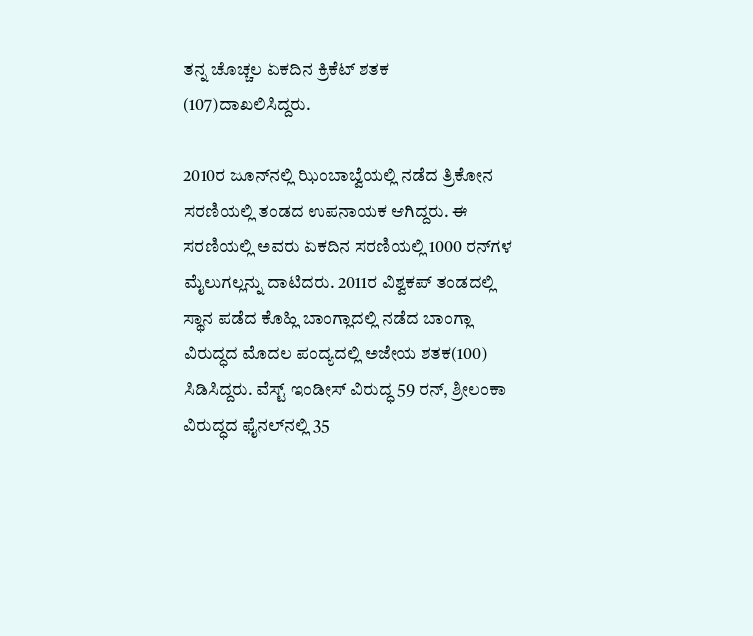ತನ್ನ ಚೊಚ್ಚಲ ಏಕದಿನ ಕ್ರಿಕೆಟ್ ಶತಕ (107)ದಾಖಲಿಸಿದ್ದರು.

2010ರ ಜೂನ್‌ನಲ್ಲಿ ಝಿಂಬಾಬ್ವೆಯಲ್ಲಿ ನಡೆದ ತ್ರಿಕೋನ ಸರಣಿಯಲ್ಲಿ ತಂಡದ ಉಪನಾಯಕ ಆಗಿದ್ದರು. ಈ ಸರಣಿಯಲ್ಲಿ ಅವರು ಏಕದಿನ ಸರಣಿಯಲ್ಲಿ 1000 ರನ್‌ಗಳ ಮೈಲುಗಲ್ಲನ್ನು ದಾಟಿದರು. 2011ರ ವಿಶ್ವಕಪ್ ತಂಡದಲ್ಲಿ ಸ್ಥಾನ ಪಡೆದ ಕೊಹ್ಲಿ ಬಾಂಗ್ಲಾದಲ್ಲಿ ನಡೆದ ಬಾಂಗ್ಲಾ ವಿರುದ್ಧದ ಮೊದಲ ಪಂದ್ಯದಲ್ಲಿ ಅಜೇಯ ಶತಕ(100) ಸಿಡಿಸಿದ್ದರು. ವೆಸ್ಟ್ ಇಂಡೀಸ್ ವಿರುದ್ಧ 59 ರನ್, ಶ್ರೀಲಂಕಾ ವಿರುದ್ಧದ ಫೈನಲ್‌ನಲ್ಲಿ 35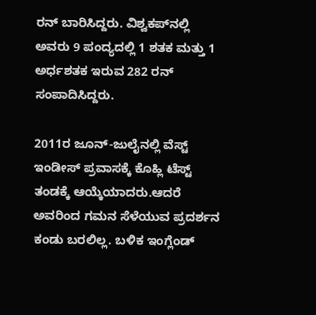ರನ್ ಬಾರಿಸಿದ್ದರು. ವಿಶ್ವಕಪ್‌ನಲ್ಲಿ ಅವರು 9 ಪಂದ್ಯದಲ್ಲಿ 1 ಶತಕ ಮತ್ತು 1 ಅರ್ಧಶತಕ ಇರುವ 282 ರನ್ ಸಂಪಾದಿಸಿದ್ದರು.

2011ರ ಜೂನ್-ಜುಲೈನಲ್ಲಿ ವೆಸ್ಟ್ ಇಂಡೀಸ್ ಪ್ರವಾಸಕ್ಕೆ ಕೊಹ್ಲಿ ಟೆಸ್ಟ್ ತಂಡಕ್ಕೆ ಆಯ್ಕೆಯಾದರು.ಆದರೆ ಅವರಿಂದ ಗಮನ ಸೆಳೆಯುವ ಪ್ರದರ್ಶನ ಕಂಡು ಬರಲಿಲ್ಲ. ಬಳಿಕ ಇಂಗ್ಲೆಂಡ್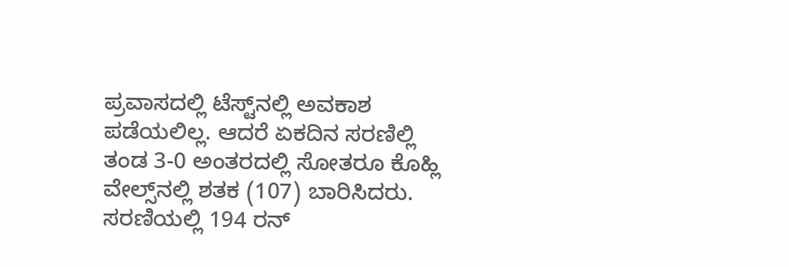ಪ್ರವಾಸದಲ್ಲಿ ಟೆಸ್ಟ್‌ನಲ್ಲಿ ಅವಕಾಶ ಪಡೆಯಲಿಲ್ಲ. ಆದರೆ ಏಕದಿನ ಸರಣಿಲ್ಲಿ ತಂಡ 3-0 ಅಂತರದಲ್ಲಿ ಸೋತರೂ ಕೊಹ್ಲಿ ವೇಲ್ಸ್‌ನಲ್ಲಿ ಶತಕ (107) ಬಾರಿಸಿದರು. ಸರಣಿಯಲ್ಲಿ 194 ರನ್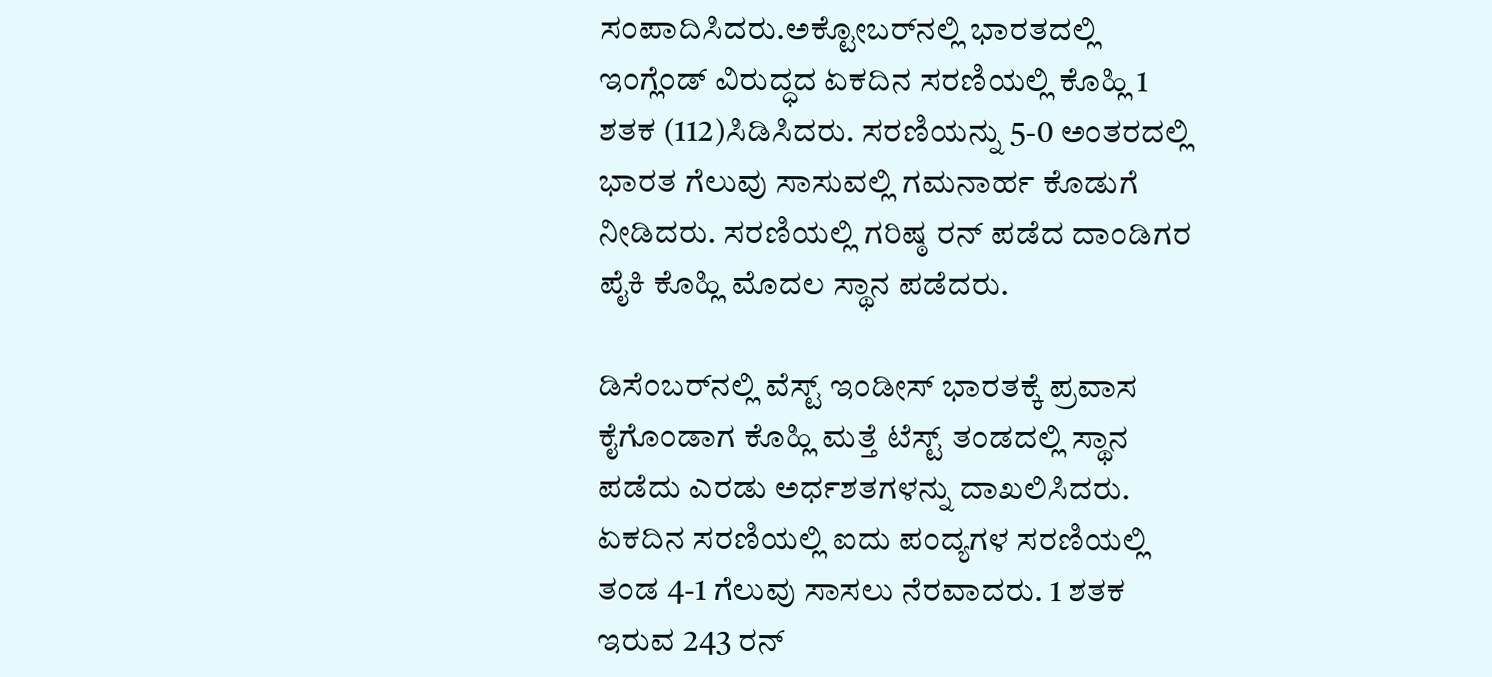ಸಂಪಾದಿಸಿದರು.ಅಕ್ಟೋಬರ್‌ನಲ್ಲಿ ಭಾರತದಲ್ಲಿ ಇಂಗ್ಲೆಂಡ್ ವಿರುದ್ಧದ ಏಕದಿನ ಸರಣಿಯಲ್ಲಿ ಕೊಹ್ಲಿ 1 ಶತಕ (112)ಸಿಡಿಸಿದರು. ಸರಣಿಯನ್ನು 5-0 ಅಂತರದಲ್ಲಿ ಭಾರತ ಗೆಲುವು ಸಾಸುವಲ್ಲಿ ಗಮನಾರ್ಹ ಕೊಡುಗೆ ನೀಡಿದರು. ಸರಣಿಯಲ್ಲಿ ಗರಿಷ್ಠ ರನ್ ಪಡೆದ ದಾಂಡಿಗರ ಪೈಕಿ ಕೊಹ್ಲಿ ಮೊದಲ ಸ್ಥಾನ ಪಡೆದರು.

ಡಿಸೆಂಬರ್‌ನಲ್ಲಿ ವೆಸ್ಟ್ ಇಂಡೀಸ್ ಭಾರತಕ್ಕೆ ಪ್ರವಾಸ ಕೈಗೊಂಡಾಗ ಕೊಹ್ಲಿ ಮತ್ತೆ ಟೆಸ್ಟ್ ತಂಡದಲ್ಲಿ ಸ್ಥಾನ ಪಡೆದು ಎರಡು ಅರ್ಧಶತಗಳನ್ನು ದಾಖಲಿಸಿದರು. ಏಕದಿನ ಸರಣಿಯಲ್ಲಿ ಐದು ಪಂದ್ಯಗಳ ಸರಣಿಯಲ್ಲಿ ತಂಡ 4-1 ಗೆಲುವು ಸಾಸಲು ನೆರವಾದರು. 1 ಶತಕ ಇರುವ 243 ರನ್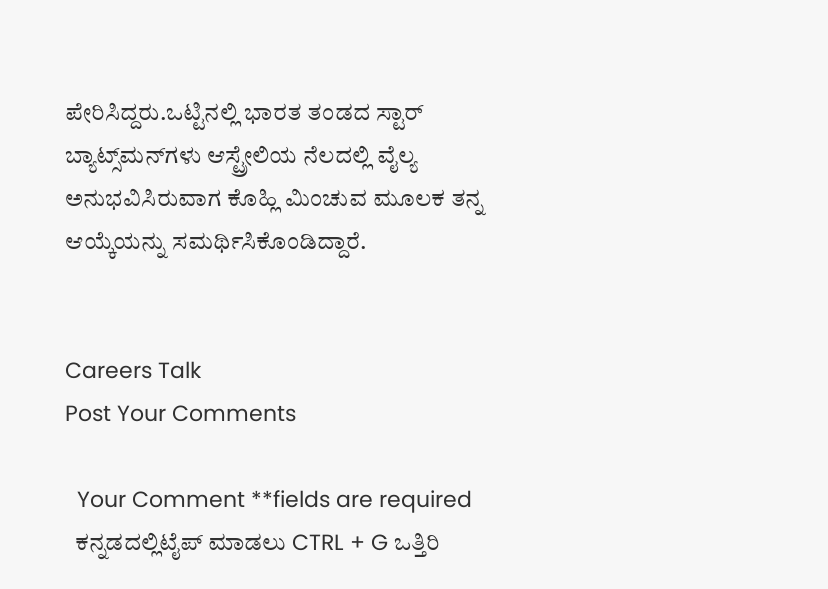ಪೇರಿಸಿದ್ದರು.ಒಟ್ಟಿನಲ್ಲಿ ಭಾರತ ತಂಡದ ಸ್ಟಾರ್ ಬ್ಯಾಟ್ಸ್‌ಮನ್‌ಗಳು ಆಸ್ಟ್ರೇಲಿಯ ನೆಲದಲ್ಲಿ ವೈಲ್ಯ ಅನುಭವಿಸಿರುವಾಗ ಕೊಹ್ಲಿ ಮಿಂಚುವ ಮೂಲಕ ತನ್ನ ಆಯ್ಕೆಯನ್ನು ಸಮರ್ಥಿಸಿಕೊಂಡಿದ್ದಾರೆ.


Careers Talk
Post Your Comments

  Your Comment **fields are required
  ಕನ್ನಡದಲ್ಲಿಟೈಪ್ ಮಾಡಲು CTRL + G ಒತ್ತಿರಿ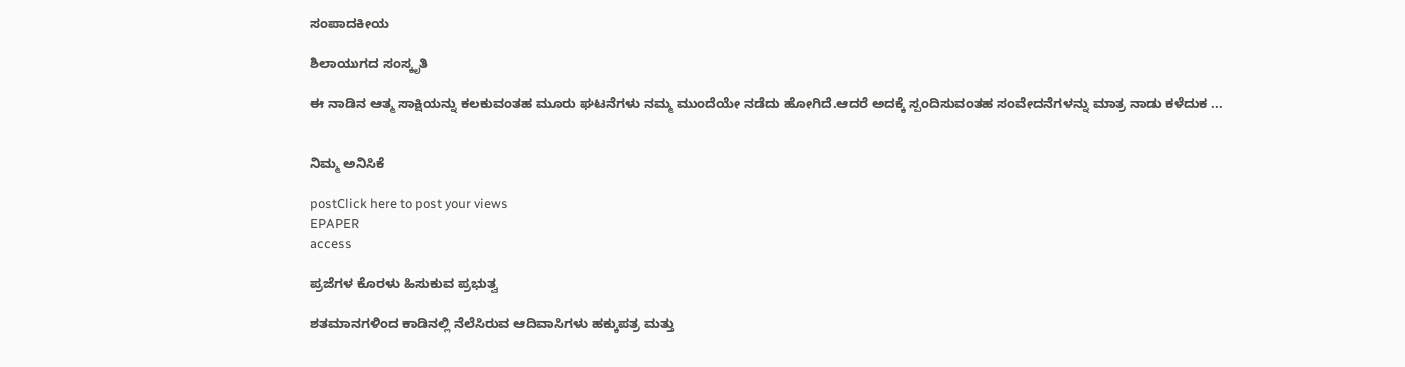ಸಂಪಾದಕೀಯ

ಶಿಲಾಯುಗದ ಸಂಸ್ಕೃತಿ

ಈ ನಾಡಿನ ಆತ್ಮ ಸಾಕ್ಷಿಯನ್ನು ಕಲಕುವಂತಹ ಮೂರು ಘಟನೆಗಳು ನಮ್ಮ ಮುಂದೆಯೇ ನಡೆದು ಹೋಗಿದೆ.ಆದರೆ ಅದಕ್ಕೆ ಸ್ಪಂದಿಸುವಂತಹ ಸಂವೇದನೆಗಳನ್ನು ಮಾತ್ರ ನಾಡು ಕಳೆದುಕ ...


ನಿಮ್ಮ ಅನಿಸಿಕೆ

postClick here to post your views
EPAPER
access

ಪ್ರಜೆಗಳ ಕೊರಳು ಹಿಸುಕುವ ಪ್ರಭುತ್ವ

ಶತಮಾನಗಳಿಂದ ಕಾಡಿನಲ್ಲಿ ನೆಲೆಸಿರುವ ಆದಿವಾಸಿಗಳು ಹಕ್ಕುಪತ್ರ ಮತ್ತು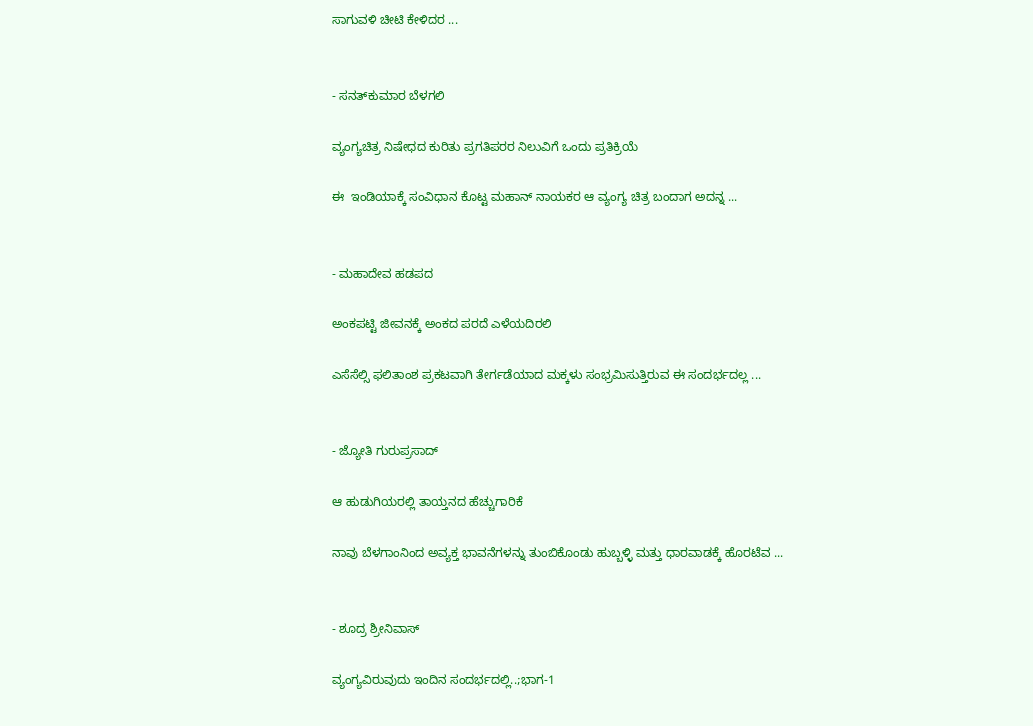ಸಾಗುವಳಿ ಚೀಟಿ ಕೇಳಿದರ ...


- ಸನತ್‌ಕುಮಾರ ಬೆಳಗಲಿ

ವ್ಯಂಗ್ಯಚಿತ್ರ ನಿಷೇಧದ ಕುರಿತು ಪ್ರಗತಿಪರರ ನಿಲುವಿಗೆ ಒಂದು ಪ್ರತಿಕ್ರಿಯೆ

ಈ  ಇಂಡಿಯಾಕ್ಕೆ ಸಂವಿಧಾನ ಕೊಟ್ಟ ಮಹಾನ್ ನಾಯಕರ ಆ ವ್ಯಂಗ್ಯ ಚಿತ್ರ ಬಂದಾಗ ಅದನ್ನ ...


- ಮಹಾದೇವ ಹಡಪದ

ಅಂಕಪಟ್ಟಿ ಜೀವನಕ್ಕೆ ಅಂಕದ ಪರದೆ ಎಳೆಯದಿರಲಿ

ಎಸೆಸೆಲ್ಸಿ ಫಲಿತಾಂಶ ಪ್ರಕಟವಾಗಿ ತೇರ್ಗಡೆಯಾದ ಮಕ್ಕಳು ಸಂಭ್ರಮಿಸುತ್ತಿರುವ ಈ ಸಂದರ್ಭದಲ್ಲ ...


- ಜ್ಯೋತಿ ಗುರುಪ್ರಸಾದ್

ಆ ಹುಡುಗಿಯರಲ್ಲಿ ತಾಯ್ತನದ ಹೆಚ್ಚುಗಾರಿಕೆ

ನಾವು ಬೆಳಗಾಂನಿಂದ ಅವ್ಯಕ್ತ ಭಾವನೆಗಳನ್ನು ತುಂಬಿಕೊಂಡು ಹುಬ್ಬಳ್ಳಿ ಮತ್ತು ಧಾರವಾಡಕ್ಕೆ ಹೊರಟೆವ ...


- ಶೂದ್ರ ಶ್ರೀನಿವಾಸ್

ವ್ಯಂಗ್ಯವಿರುವುದು ಇಂದಿನ ಸಂದರ್ಭದಲ್ಲಿ..;ಭಾಗ-1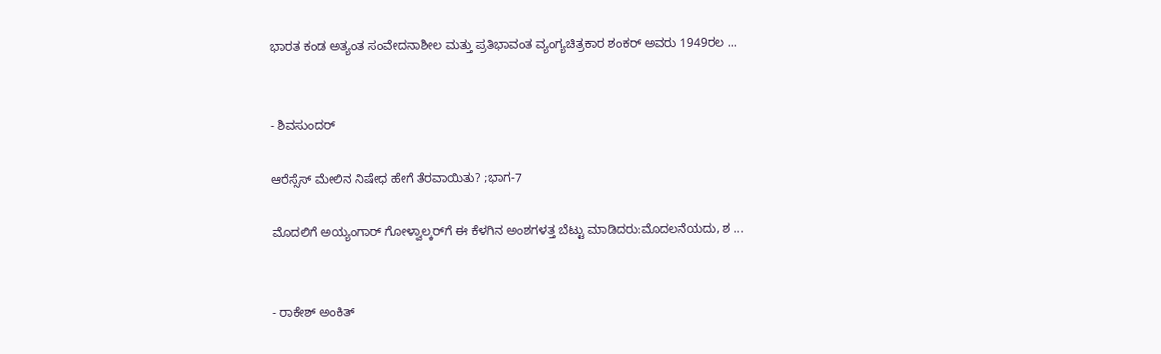ಭಾರತ ಕಂಡ ಅತ್ಯಂತ ಸಂವೇದನಾಶೀಲ ಮತ್ತು ಪ್ರತಿಭಾವಂತ ವ್ಯಂಗ್ಯಚಿತ್ರಕಾರ ಶಂಕರ್ ಅವರು 1949ರಲ ...


- ಶಿವಸುಂದರ್

ಆರೆಸ್ಸೆಸ್ ಮೇಲಿನ ನಿಷೇಧ ಹೇಗೆ ತೆರವಾಯಿತು? ;ಭಾಗ-7

ಮೊದಲಿಗೆ ಅಯ್ಯಂಗಾರ್ ಗೋಳ್ವಾಲ್ಕರ್‌ಗೆ ಈ ಕೆಳಗಿನ ಅಂಶಗಳತ್ತ ಬೆಟ್ಟು ಮಾಡಿದರು:ಮೊದಲನೆಯದು, ಶ ...


- ರಾಕೇಶ್ ಅಂಕಿತ್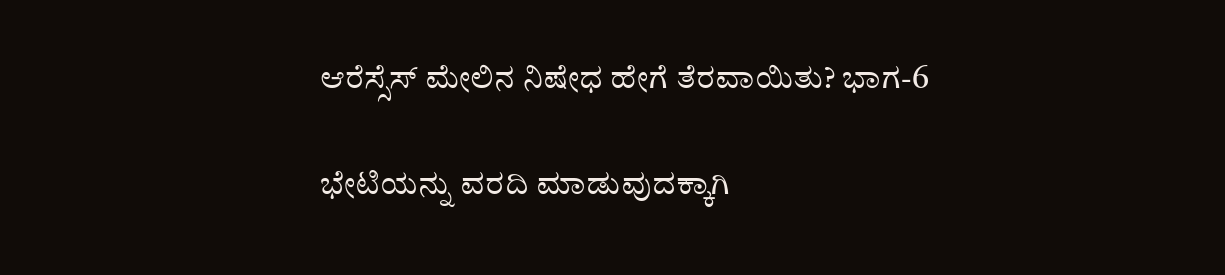ಆರೆಸ್ಸೆಸ್ ಮೇಲಿನ ನಿಷೇಧ ಹೇಗೆ ತೆರವಾಯಿತು? ಭಾಗ-6

ಭೇಟಿಯನ್ನು ವರದಿ ಮಾಡುವುದಕ್ಕಾಗಿ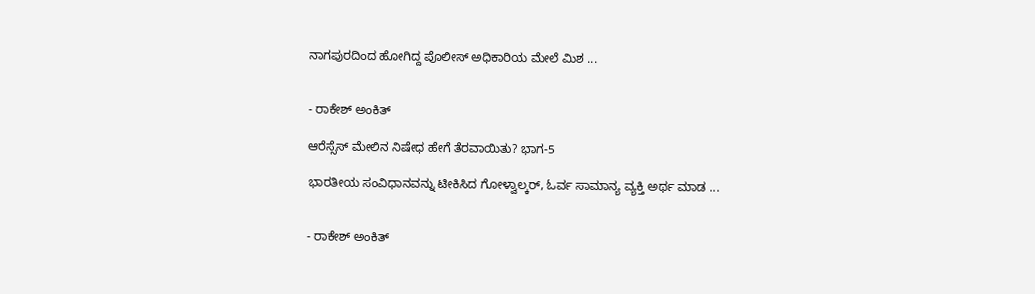ನಾಗಪುರದಿಂದ ಹೋಗಿದ್ದ ಪೊಲೀಸ್ ಅಧಿಕಾರಿಯ ಮೇಲೆ ಮಿಶ ...


- ರಾಕೇಶ್ ಅಂಕಿತ್

ಆರೆಸ್ಸೆಸ್ ಮೇಲಿನ ನಿಷೇಧ ಹೇಗೆ ತೆರವಾಯಿತು? ಭಾಗ-5

ಭಾರತೀಯ ಸಂವಿಧಾನವನ್ನು ಟೀಕಿಸಿದ ಗೋಳ್ವಾಲ್ಕರ್, ಓರ್ವ ಸಾಮಾನ್ಯ ವ್ಯಕ್ತಿ ಅರ್ಥ ಮಾಡ ...


- ರಾಕೇಶ್ ಅಂಕಿತ್